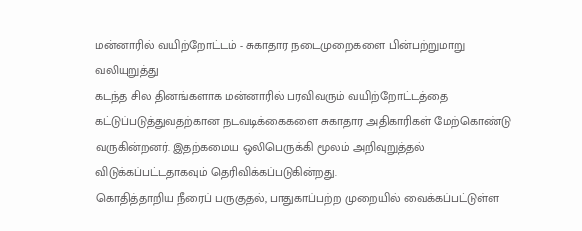மன்னாரில் வயிற்றோட்டம் - சுகாதார நடைமுறைகளை பின்பற்றுமாறு வலியுறுத்து
கடந்த சில தினங்களாக மன்னாரில் பரவிவரும் வயிற்றோட்டத்தை கட்டுப்படுத்துவதற்கான நடவடிக்கைகளை சுகாதார அதிகாரிகள் மேற்கொண்டு வருகின்றனர். இதற்கமைய ஒலிபெருக்கி மூலம் அறிவுறுத்தல் விடுக்கப்பட்டதாகவும் தெரிவிக்கப்படுகின்றது.
கொதித்தாறிய நீரைப் பருகுதல், பாதுகாப்பற்ற முறையில் வைக்கப்பட்டுள்ள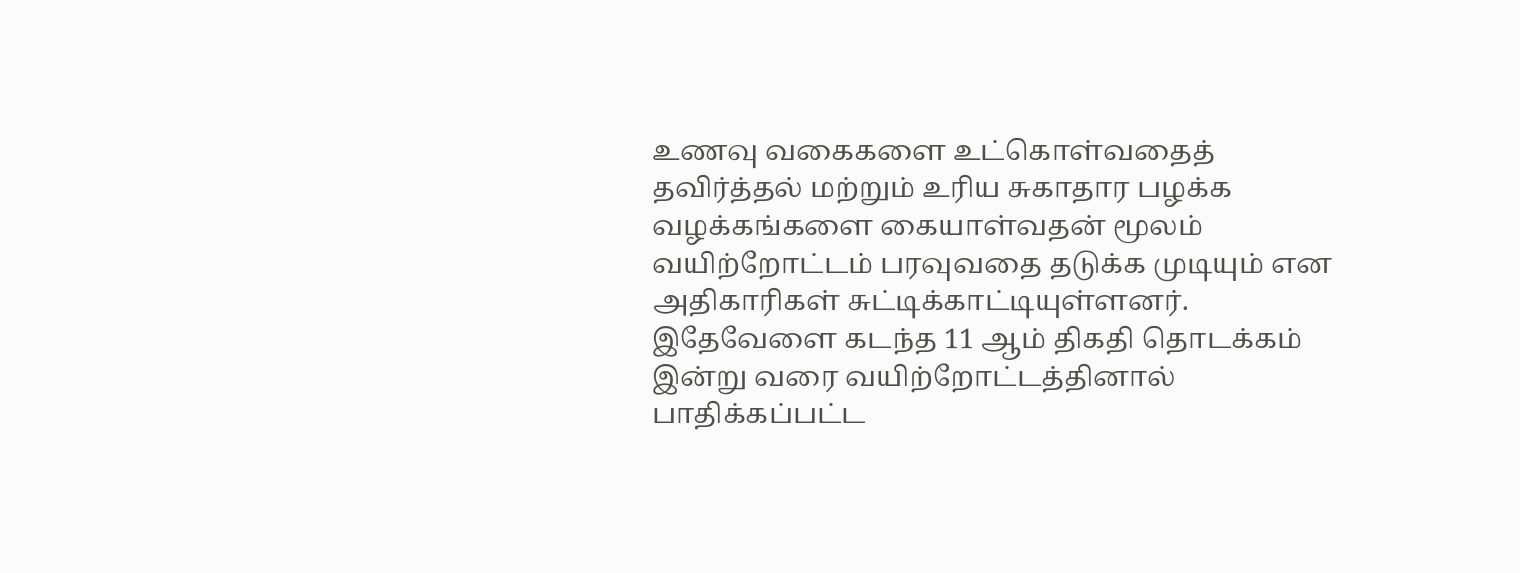உணவு வகைகளை உட்கொள்வதைத் தவிர்த்தல் மற்றும் உரிய சுகாதார பழக்க வழக்கங்களை கையாள்வதன் மூலம் வயிற்றோட்டம் பரவுவதை தடுக்க முடியும் என அதிகாரிகள் சுட்டிக்காட்டியுள்ளனர்.
இதேவேளை கடந்த 11 ஆம் திகதி தொடக்கம் இன்று வரை வயிற்றோட்டத்தினால் பாதிக்கப்பட்ட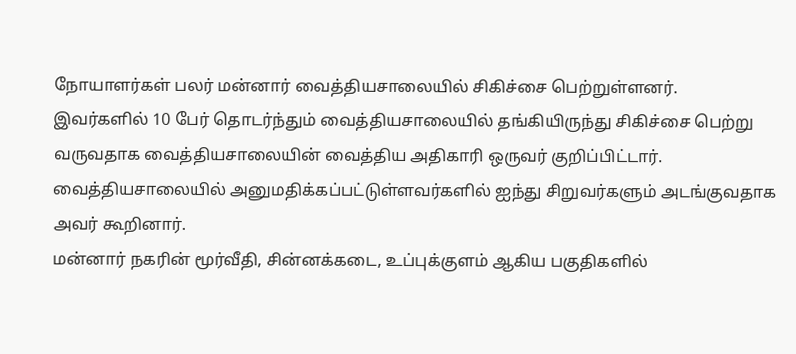நோயாளர்கள் பலர் மன்னார் வைத்தியசாலையில் சிகிச்சை பெற்றுள்ளனர்.
இவர்களில் 10 பேர் தொடர்ந்தும் வைத்தியசாலையில் தங்கியிருந்து சிகிச்சை பெற்று வருவதாக வைத்தியசாலையின் வைத்திய அதிகாரி ஒருவர் குறிப்பிட்டார். வைத்தியசாலையில் அனுமதிக்கப்பட்டுள்ளவர்களில் ஐந்து சிறுவர்களும் அடங்குவதாக அவர் கூறினார்.
மன்னார் நகரின் மூர்வீதி, சின்னக்கடை, உப்புக்குளம் ஆகிய பகுதிகளில்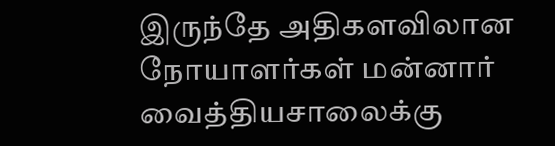இருந்தே அதிகளவிலான நோயாளர்கள் மன்னார் வைத்தியசாலைக்கு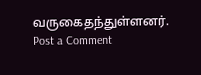வருகைதந்துள்ளனர்.
Post a Comment